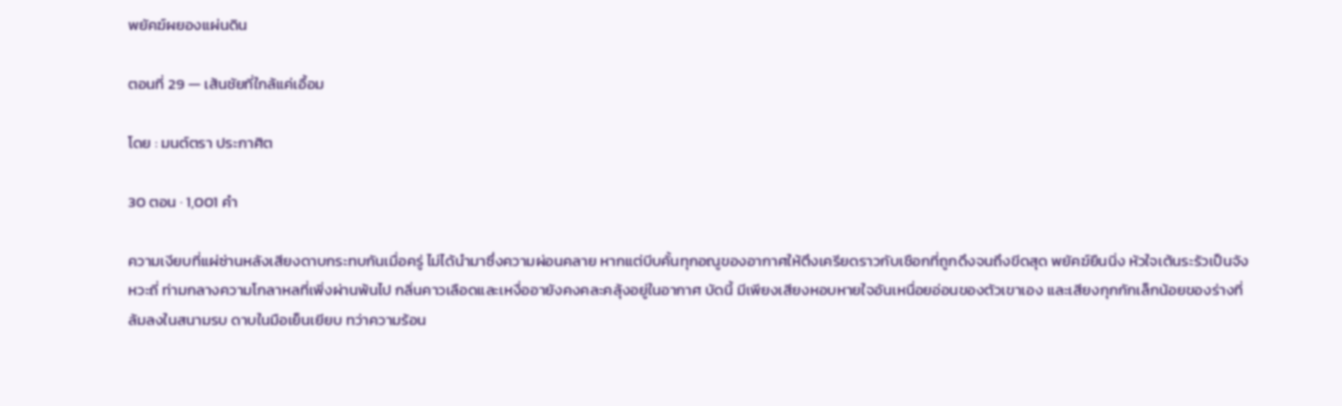พยัคฆ์ผยองแผ่นดิน

ตอนที่ 29 — เส้นชัยที่ใกล้แค่เอื้อม

โดย : มนต์ตรา ประกาศิต

30 ตอน · 1,001 คำ

ความเงียบที่แผ่ซ่านหลังเสียงดาบกระทบกันเมื่อครู่ ไม่ได้นำมาซึ่งความผ่อนคลาย หากแต่บีบคั้นทุกอณูของอากาศให้ตึงเครียดราวกับเชือกที่ถูกดึงจนถึงขีดสุด พยัคฆ์ยืนนิ่ง หัวใจเต้นระรัวเป็นจังหวะถี่ ท่ามกลางความโกลาหลที่เพิ่งผ่านพ้นไป กลิ่นคาวเลือดและเหงื่ออายังคงคละคลุ้งอยู่ในอากาศ บัดนี้ ‌มีเพียงเสียงหอบหายใจอันเหนื่อยอ่อนของตัวเขาเอง และเสียงกุกกักเล็กน้อยของร่างที่ล้มลงในสนามรบ ดาบในมือเย็นเยียบ ทว่าความร้อน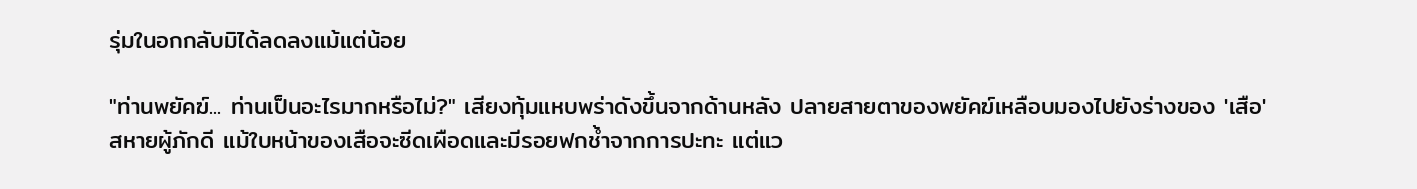รุ่มในอกกลับมิได้ลดลงแม้แต่น้อย

"ท่านพยัคฆ์... ท่านเป็นอะไรมากหรือไม่?" เสียงทุ้มแหบพร่าดังขึ้นจากด้านหลัง ปลายสายตาของพยัคฆ์เหลือบมองไปยังร่างของ 'เสือ' สหายผู้ภักดี แม้ใบหน้าของเสือจะซีดเผือดและมีรอยฟกช้ำจากการปะทะ แต่แว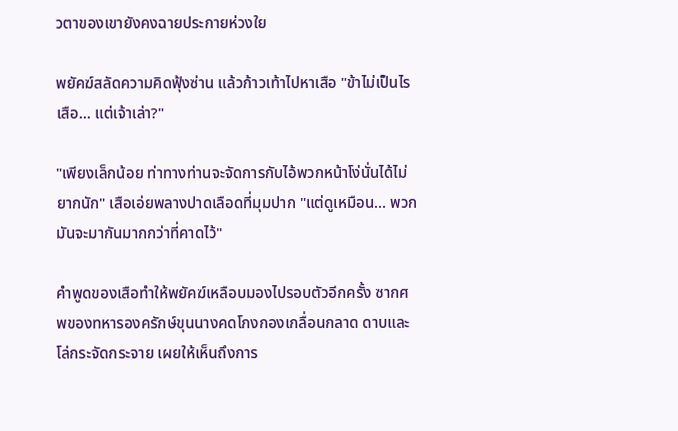วตาของเขายังคงฉายประกายห่วงใย

พยัคฆ์สลัดความคิดฟุ้งซ่าน แล้วก้าวเท้าไปหาเสือ "ข้าไม่เป็นไร เสือ... แต่เจ้าเล่า?"

"เพียงเล็กน้อย ท่าทางท่านจะจัดการกับไอ้พวกหน้าโง่นั่นได้ไม่ยากนัก" เสือเอ่ยพลางปาดเลือดที่มุมปาก "แต่ดูเหมือน... พวกมันจะมากันมากกว่าที่คาดไว้"

คำพูดของเสือทำให้พยัคฆ์เหลือบมองไปรอบตัวอีกครั้ง ซากศพของทหารองครักษ์ขุนนางคดโกงกองเกลื่อนกลาด ดาบและโล่กระจัดกระจาย เผยให้เห็นถึงการ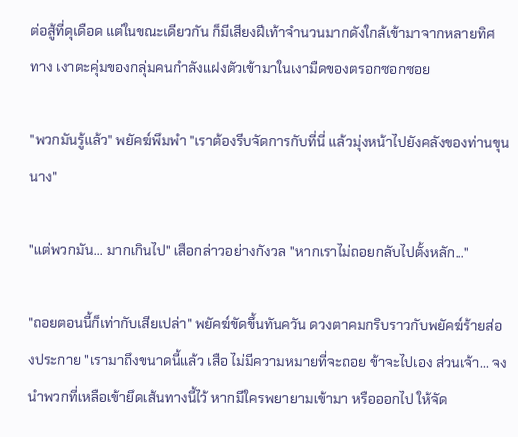ต่อสู้ที่ดุเดือด แต่ในขณะเดียวกัน ก็มีเสียงฝีเท้าจำนวนมากดังใกล้เข้ามาจากหลายทิศทาง ‌เงาตะคุ่มของกลุ่มคนกำลังแฝงตัวเข้ามาในเงามืดของตรอกซอกซอย

"พวกมันรู้แล้ว" พยัคฆ์พึมพำ "เราต้องรีบจัดการกับที่นี่ แล้วมุ่งหน้าไปยังคลังของท่านขุนนาง"

"แต่พวกมัน... มากเกินไป" เสือกล่าวอย่างกังวล "หากเราไม่ถอยกลับไปตั้งหลัก..."

"ถอยตอนนี้ก็เท่ากับเสียเปล่า" พยัคฆ์ขัดขึ้นทันควัน ‍ดวงตาคมกริบราวกับพยัคฆ์ร้ายส่องประกาย "เรามาถึงขนาดนี้แล้ว เสือ ไม่มีความหมายที่จะถอย ข้าจะไปเอง ส่วนเจ้า... จงนำพวกที่เหลือเข้ายึดเส้นทางนี้ไว้ หากมีใครพยายามเข้ามา หรือออกไป ให้จัด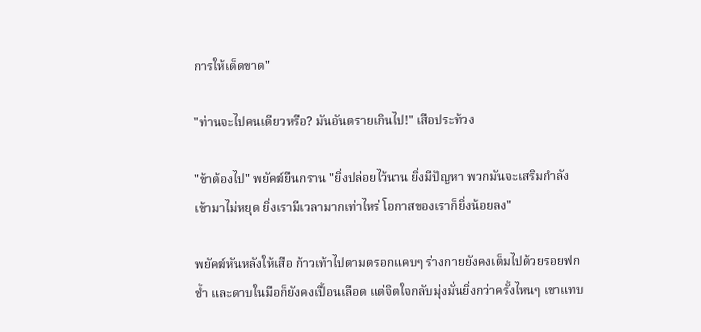การให้เด็ดขาด"

"ท่านจะไปคนเดียวหรือ? มันอันตรายเกินไป!" เสือประท้วง

"ข้าต้องไป" พยัคฆ์ยืนกราน "ยิ่งปล่อยไว้นาน ยิ่งมีปัญหา พวกมันจะเสริมกำลังเข้ามาไม่หยุด ยิ่งเรามีเวลามากเท่าไหร่ โอกาสของเราก็ยิ่งน้อยลง"

พยัคฆ์หันหลังให้เสือ ก้าวเท้าไปตามตรอกแคบๆ ร่างกายยังคงเต็มไปด้วยรอยฟกช้ำ และดาบในมือก็ยังคงเปื้อนเลือด แต่จิตใจกลับมุ่งมั่นยิ่งกว่าครั้งไหนๆ เขาแทบ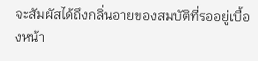จะสัมผัสได้ถึงกลิ่นอายของสมบัติที่รออยู่เบื้องหน้า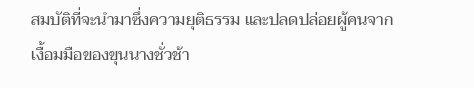สมบัติที่จะนำมาซึ่งความยุติธรรม และปลดปล่อยผู้คนจากเงื้อมมือของขุนนางชั่วช้า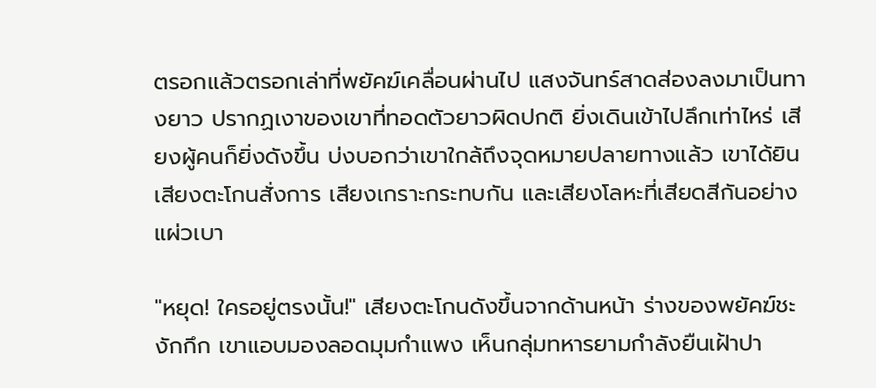ตรอกแล้วตรอกเล่าที่พยัคฆ์เคลื่อนผ่านไป แสงจันทร์สาดส่องลงมาเป็นทางยาว ปรากฏเงาของเขาที่ทอดตัวยาวผิดปกติ ยิ่งเดินเข้าไปลึกเท่าไหร่ เสียงผู้คนก็ยิ่งดังขึ้น บ่งบอกว่าเขาใกล้ถึงจุดหมายปลายทางแล้ว เขาได้ยินเสียงตะโกนสั่งการ เสียงเกราะกระทบกัน และเสียงโลหะที่เสียดสีกันอย่างแผ่วเบา

"หยุด! ใครอยู่ตรงนั้น!" เสียงตะโกนดังขึ้นจากด้านหน้า ร่างของพยัคฆ์ชะงักกึก เขาแอบมองลอดมุมกำแพง เห็นกลุ่มทหารยามกำลังยืนเฝ้าปา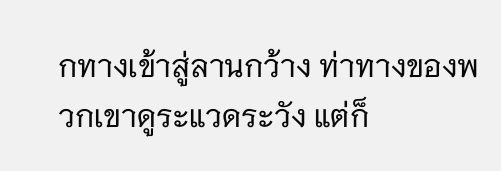กทางเข้าสู่ลานกว้าง ท่าทางของพวกเขาดูระแวดระวัง แต่ก็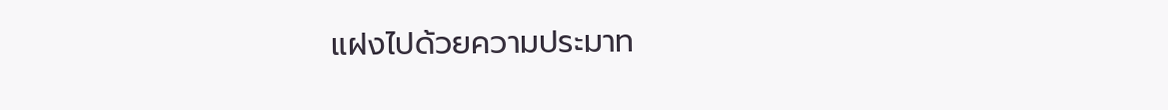แฝงไปด้วยความประมาท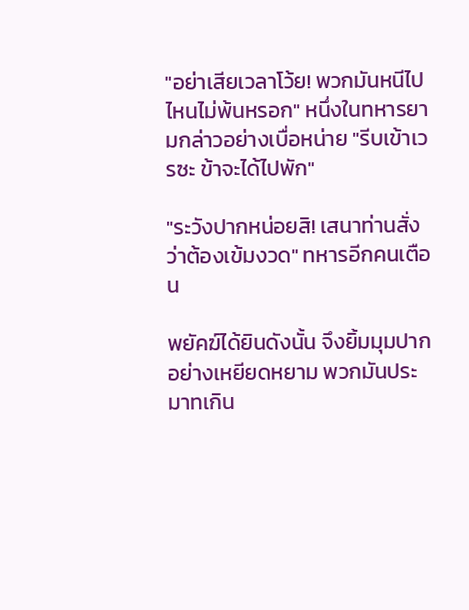"อย่าเสียเวลาโว้ย! พวกมันหนีไปไหนไม่พ้นหรอก" หนึ่งในทหารยามกล่าวอย่างเบื่อหน่าย "รีบเข้าเวรซะ ข้าจะได้ไปพัก"

"ระวังปากหน่อยสิ! เสนาท่านสั่งว่าต้องเข้มงวด" ทหารอีกคนเตือน

พยัคฆ์ได้ยินดังนั้น จึงยิ้มมุมปากอย่างเหยียดหยาม พวกมันประมาทเกิน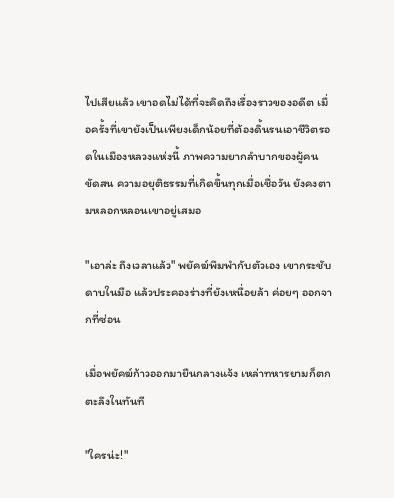ไปเสียแล้ว เขาอดไม่ได้ที่จะคิดถึงเรื่องราวของอดีต เมื่อครั้งที่เขายังเป็นเพียงเด็กน้อยที่ต้องดิ้นรนเอาชีวิตรอดในเมืองหลวงแห่งนี้ ภาพความยากลำบากของผู้คนขัดสน ความอยุติธรรมที่เกิดขึ้นทุกเมื่อเชื่อวัน ยังคงตามหลอกหลอนเขาอยู่เสมอ

"เอาล่ะ ถึงเวลาแล้ว" พยัคฆ์พึมพำกับตัวเอง เขากระชับดาบในมือ แล้วประคองร่างที่ยังเหนื่อยล้า ค่อยๆ ออกจากที่ซ่อน

เมื่อพยัคฆ์ก้าวออกมายืนกลางแจ้ง เหล่าทหารยามก็ตกตะลึงในทันที

"ใครน่ะ!"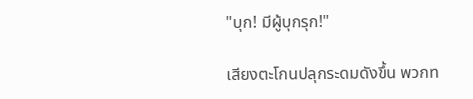"บุก! มีผู้บุกรุก!"

เสียงตะโกนปลุกระดมดังขึ้น พวกท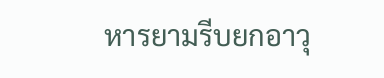หารยามรีบยกอาวุ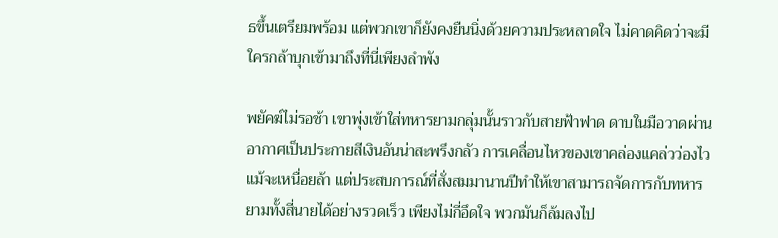ธขึ้นเตรียมพร้อม แต่พวกเขาก็ยังคงยืนนิ่งด้วยความประหลาดใจ ไม่คาดคิดว่าจะมีใครกล้าบุกเข้ามาถึงที่นี่เพียงลำพัง

พยัคฆ์ไม่รอช้า เขาพุ่งเข้าใส่ทหารยามกลุ่มนั้นราวกับสายฟ้าฟาด ดาบในมือวาดผ่านอากาศเป็นประกายสีเงินอันน่าสะพรึงกลัว การเคลื่อนไหวของเขาคล่องแคล่วว่องไว แม้จะเหนื่อยล้า แต่ประสบการณ์ที่สั่งสมมานานปีทำให้เขาสามารถจัดการกับทหารยามทั้งสี่นายได้อย่างรวดเร็ว เพียงไม่กี่อึดใจ พวกมันก็ล้มลงไป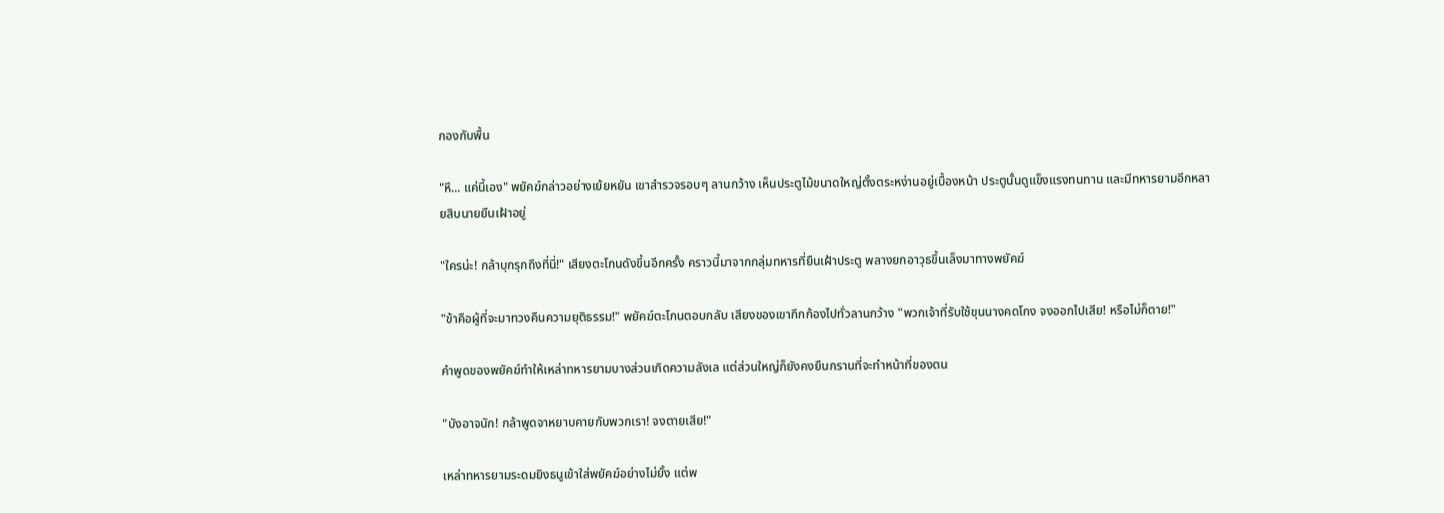กองกับพื้น

"หึ... แค่นี้เอง" พยัคฆ์กล่าวอย่างเย้ยหยัน เขาสำรวจรอบๆ ลานกว้าง เห็นประตูไม้ขนาดใหญ่ตั้งตระหง่านอยู่เบื้องหน้า ประตูนั้นดูแข็งแรงทนทาน และมีทหารยามอีกหลายสิบนายยืนเฝ้าอยู่

"ใครน่ะ! กล้าบุกรุกถึงที่นี่!" เสียงตะโกนดังขึ้นอีกครั้ง คราวนี้มาจากกลุ่มทหารที่ยืนเฝ้าประตู พลางยกอาวุธขึ้นเล็งมาทางพยัคฆ์

"ข้าคือผู้ที่จะมาทวงคืนความยุติธรรม!" พยัคฆ์ตะโกนตอบกลับ เสียงของเขากึกก้องไปทั่วลานกว้าง "พวกเจ้าที่รับใช้ขุนนางคดโกง จงออกไปเสีย! หรือไม่ก็ตาย!"

คำพูดของพยัคฆ์ทำให้เหล่าทหารยามบางส่วนเกิดความลังเล แต่ส่วนใหญ่ก็ยังคงยืนกรานที่จะทำหน้าที่ของตน

"บังอาจนัก! กล้าพูดจาหยาบคายกับพวกเรา! จงตายเสีย!"

เหล่าทหารยามระดมยิงธนูเข้าใส่พยัคฆ์อย่างไม่ยั้ง แต่พ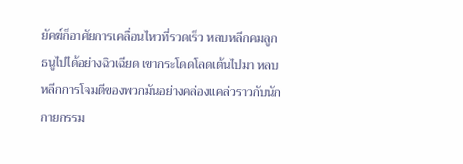ยัคฆ์ก็อาศัยการเคลื่อนไหวที่รวดเร็ว หลบหลีกคมลูกธนูไปได้อย่างฉิวเฉียด เขากระโดดโลดเต้นไปมา หลบหลีกการโจมตีของพวกมันอย่างคล่องแคล่วราวกับนักกายกรรม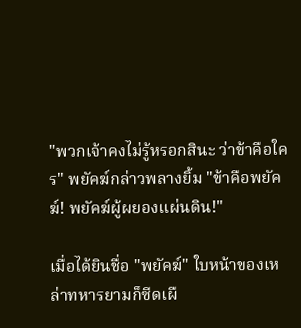"พวกเจ้าคงไม่รู้หรอกสินะ ว่าข้าคือใคร" พยัคฆ์กล่าวพลางยิ้ม "ข้าคือพยัคฆ์! พยัคฆ์ผู้ผยองแผ่นดิน!"

เมื่อได้ยินชื่อ "พยัคฆ์" ใบหน้าของเหล่าทหารยามก็ซีดเผื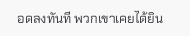อดลงทันที พวกเขาเคยได้ยิน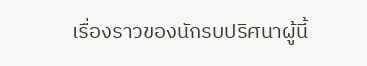เรื่องราวของนักรบปริศนาผู้นี้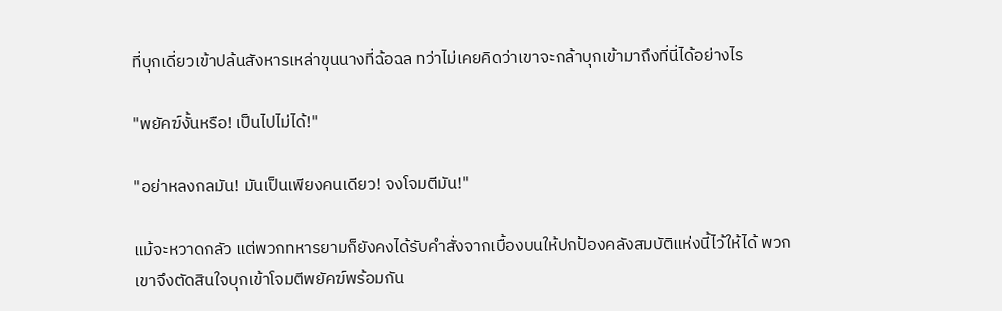ที่บุกเดี่ยวเข้าปล้นสังหารเหล่าขุนนางที่ฉ้อฉล ทว่าไม่เคยคิดว่าเขาจะกล้าบุกเข้ามาถึงที่นี่ได้อย่างไร

"พยัคฆ์งั้นหรือ! เป็นไปไม่ได้!"

"อย่าหลงกลมัน! มันเป็นเพียงคนเดียว! จงโจมตีมัน!"

แม้จะหวาดกลัว แต่พวกทหารยามก็ยังคงได้รับคำสั่งจากเบื้องบนให้ปกป้องคลังสมบัติแห่งนี้ไว้ให้ได้ พวกเขาจึงตัดสินใจบุกเข้าโจมตีพยัคฆ์พร้อมกัน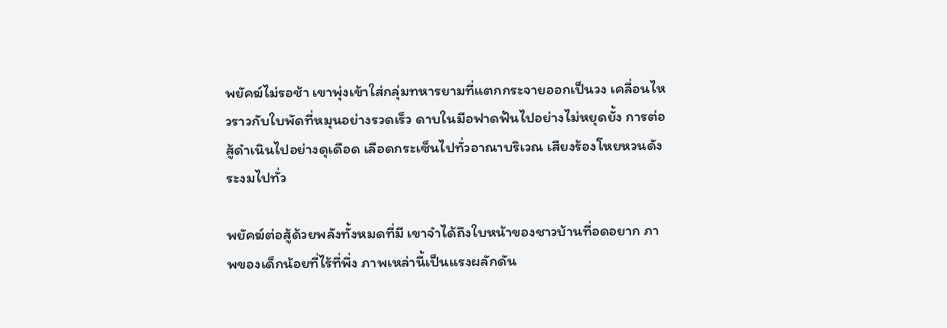พยัคฆ์ไม่รอช้า เขาพุ่งเข้าใส่กลุ่มทหารยามที่แตกกระจายออกเป็นวง เคลื่อนไหวราวกับใบพัดที่หมุนอย่างรวดเร็ว ดาบในมือฟาดฟันไปอย่างไม่หยุดยั้ง การต่อสู้ดำเนินไปอย่างดุเดือด เลือดกระเซ็นไปทั่วอาณาบริเวณ เสียงร้องโหยหวนดังระงมไปทั่ว

พยัคฆ์ต่อสู้ด้วยพลังทั้งหมดที่มี เขาจำได้ถึงใบหน้าของชาวบ้านที่อดอยาก ภาพของเด็กน้อยที่ไร้ที่พึ่ง ภาพเหล่านี้เป็นแรงผลักดัน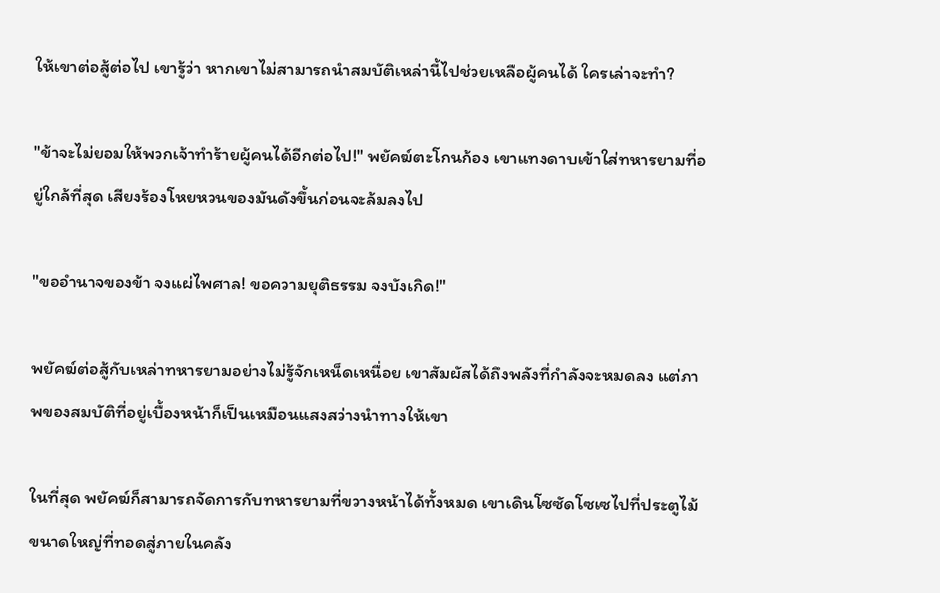ให้เขาต่อสู้ต่อไป เขารู้ว่า หากเขาไม่สามารถนำสมบัติเหล่านี้ไปช่วยเหลือผู้คนได้ ใครเล่าจะทำ?

"ข้าจะไม่ยอมให้พวกเจ้าทำร้ายผู้คนได้อีกต่อไป!" พยัคฆ์ตะโกนก้อง เขาแทงดาบเข้าใส่ทหารยามที่อยู่ใกล้ที่สุด เสียงร้องโหยหวนของมันดังขึ้นก่อนจะล้มลงไป

"ขออำนาจของข้า จงแผ่ไพศาล! ขอความยุติธรรม จงบังเกิด!"

พยัคฆ์ต่อสู้กับเหล่าทหารยามอย่างไม่รู้จักเหน็ดเหนื่อย เขาสัมผัสได้ถึงพลังที่กำลังจะหมดลง แต่ภาพของสมบัติที่อยู่เบื้องหน้าก็เป็นเหมือนแสงสว่างนำทางให้เขา

ในที่สุด พยัคฆ์ก็สามารถจัดการกับทหารยามที่ขวางหน้าได้ทั้งหมด เขาเดินโซซัดโซเซไปที่ประตูไม้ขนาดใหญ่ที่ทอดสู่ภายในคลัง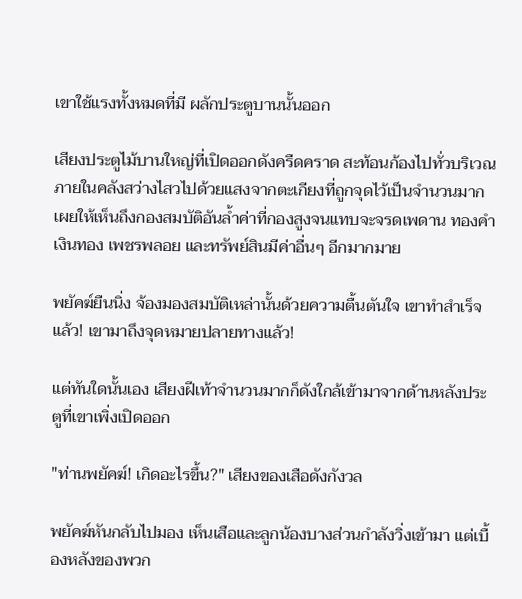เขาใช้แรงทั้งหมดที่มี ผลักประตูบานนั้นออก

เสียงประตูไม้บานใหญ่ที่เปิดออกดังครืดคราด สะท้อนก้องไปทั่วบริเวณ ภายในคลังสว่างไสวไปด้วยแสงจากตะเกียงที่ถูกจุดไว้เป็นจำนวนมาก เผยให้เห็นถึงกองสมบัติอันล้ำค่าที่กองสูงจนแทบจะจรดเพดาน ทองคำ เงินทอง เพชรพลอย และทรัพย์สินมีค่าอื่นๆ อีกมากมาย

พยัคฆ์ยืนนิ่ง จ้องมองสมบัติเหล่านั้นด้วยความตื้นตันใจ เขาทำสำเร็จแล้ว! เขามาถึงจุดหมายปลายทางแล้ว!

แต่ทันใดนั้นเอง เสียงฝีเท้าจำนวนมากก็ดังใกล้เข้ามาจากด้านหลังประตูที่เขาเพิ่งเปิดออก

"ท่านพยัคฆ์! เกิดอะไรขึ้น?" เสียงของเสือดังกังวล

พยัคฆ์หันกลับไปมอง เห็นเสือและลูกน้องบางส่วนกำลังวิ่งเข้ามา แต่เบื้องหลังของพวก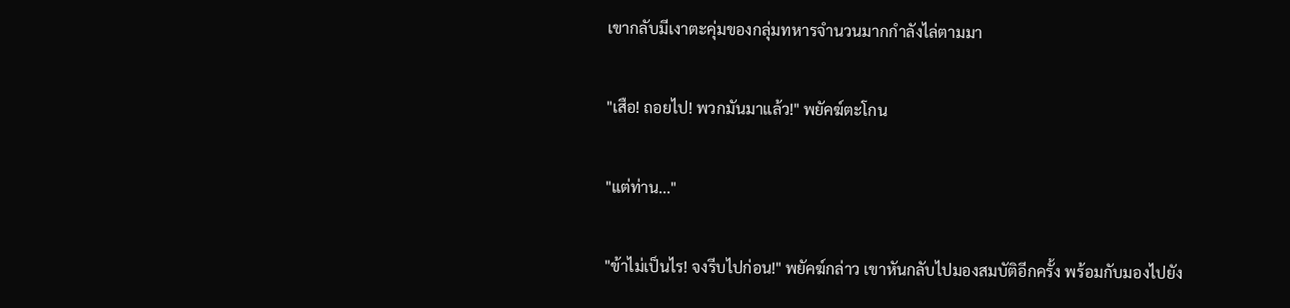เขากลับมีเงาตะคุ่มของกลุ่มทหารจำนวนมากกำลังไล่ตามมา

"เสือ! ถอยไป! พวกมันมาแล้ว!" พยัคฆ์ตะโกน

"แต่ท่าน..."

"ข้าไม่เป็นไร! จงรีบไปก่อน!" พยัคฆ์กล่าว เขาหันกลับไปมองสมบัติอีกครั้ง พร้อมกับมองไปยัง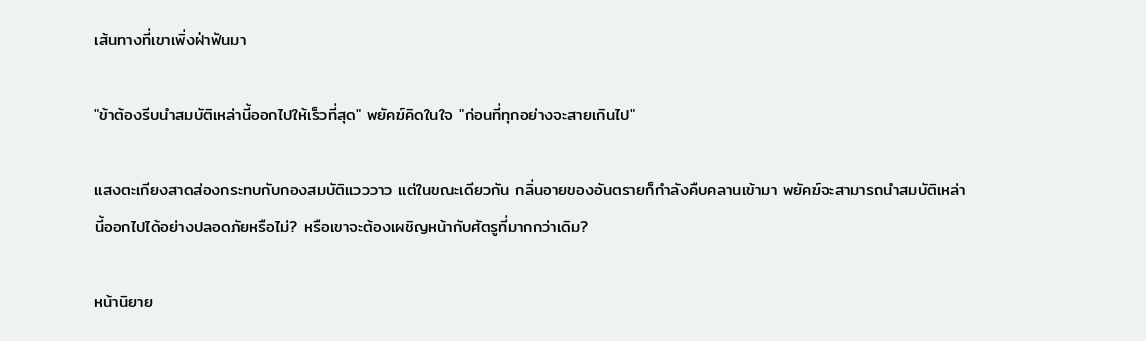เส้นทางที่เขาเพิ่งฝ่าฟันมา

"ข้าต้องรีบนำสมบัติเหล่านี้ออกไปให้เร็วที่สุด" พยัคฆ์คิดในใจ "ก่อนที่ทุกอย่างจะสายเกินไป"

แสงตะเกียงสาดส่องกระทบกับกองสมบัติแวววาว แต่ในขณะเดียวกัน กลิ่นอายของอันตรายก็กำลังคืบคลานเข้ามา พยัคฆ์จะสามารถนำสมบัติเหล่านี้ออกไปได้อย่างปลอดภัยหรือไม่? หรือเขาจะต้องเผชิญหน้ากับศัตรูที่มากกว่าเดิม?

หน้านิยาย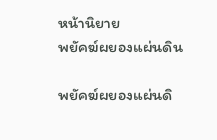หน้านิยาย
พยัคฆ์ผยองแผ่นดิน

พยัคฆ์ผยองแผ่นดิ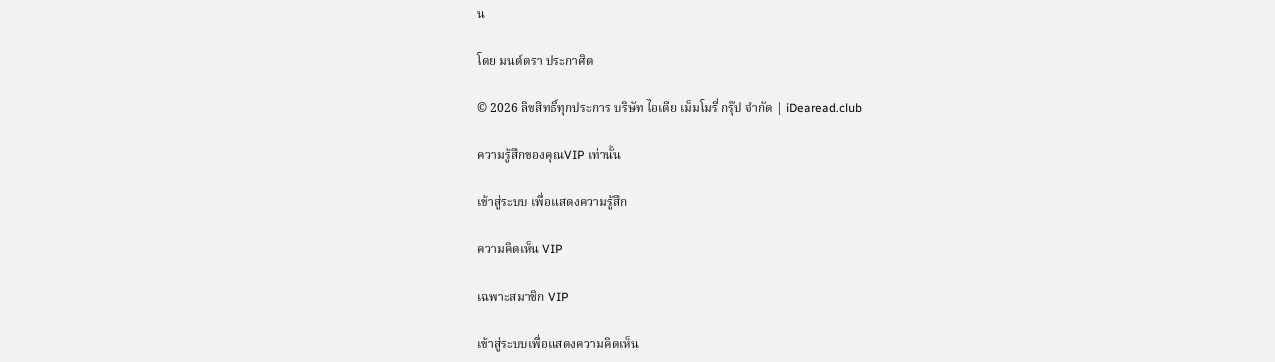น

โดย มนต์ตรา ประกาศิต

© 2026 ลิขสิทธิ์ทุกประการ บริษัท ไอเดีย เม็มโมรี่ กรุ๊ป จำกัด | iDearead.club

ความรู้สึกของคุณVIP เท่านั้น

เข้าสู่ระบบ เพื่อแสดงความรู้สึก

ความคิดเห็น VIP

เฉพาะสมาชิก VIP

เข้าสู่ระบบเพื่อแสดงความคิดเห็น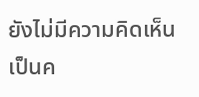ยังไม่มีความคิดเห็น เป็นค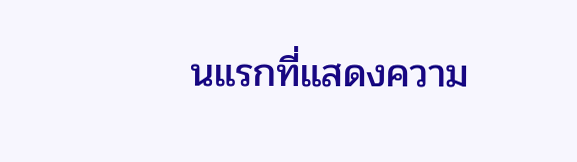นแรกที่แสดงความ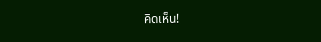คิดเห็น!